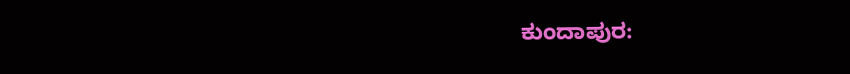ಕುಂದಾಪುರ: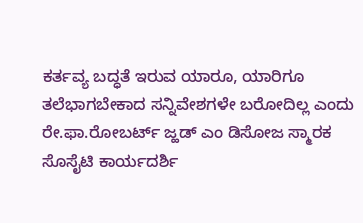ಕರ್ತವ್ಯ ಬದ್ಧತೆ ಇರುವ ಯಾರೂ, ಯಾರಿಗೂ ತಲೆಭಾಗಬೇಕಾದ ಸನ್ನಿವೇಶಗಳೇ ಬರೋದಿಲ್ಲ ಎಂದು ರೇ.ಫಾ.ರೋಬರ್ಟ್ ಜ್ಹಡ್ ಎಂ ಡಿಸೋಜ ಸ್ಮಾರಕ ಸೊಸೈಟಿ ಕಾರ್ಯದರ್ಶಿ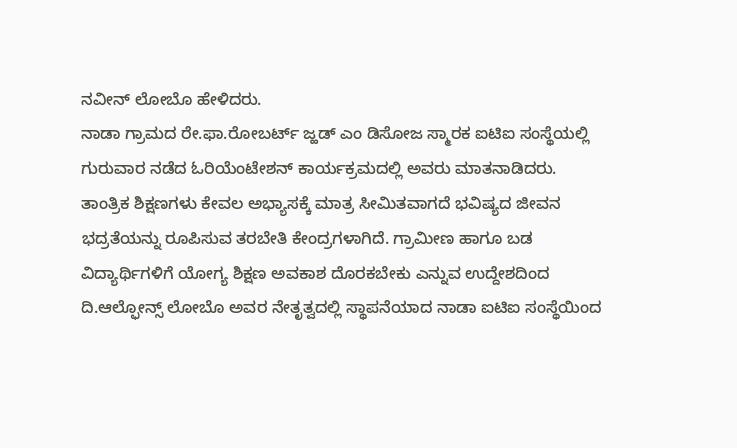ನವೀನ್ ಲೋಬೊ ಹೇಳಿದರು.
ನಾಡಾ ಗ್ರಾಮದ ರೇ.ಫಾ.ರೋಬರ್ಟ್ ಜ್ಹಡ್ ಎಂ ಡಿಸೋಜ ಸ್ಮಾರಕ ಐಟಿಐ ಸಂಸ್ಥೆಯಲ್ಲಿ ಗುರುವಾರ ನಡೆದ ಓರಿಯೆಂಟೇಶನ್ ಕಾರ್ಯಕ್ರಮದಲ್ಲಿ ಅವರು ಮಾತನಾಡಿದರು.
ತಾಂತ್ರಿಕ ಶಿಕ್ಷಣಗಳು ಕೇವಲ ಅಭ್ಯಾಸಕ್ಕೆ ಮಾತ್ರ ಸೀಮಿತವಾಗದೆ ಭವಿಷ್ಯದ ಜೀವನ ಭದ್ರತೆಯನ್ನು ರೂಪಿಸುವ ತರಬೇತಿ ಕೇಂದ್ರಗಳಾಗಿದೆ. ಗ್ರಾಮೀಣ ಹಾಗೂ ಬಡ ವಿದ್ಯಾರ್ಥಿಗಳಿಗೆ ಯೋಗ್ಯ ಶಿಕ್ಷಣ ಅವಕಾಶ ದೊರಕಬೇಕು ಎನ್ನುವ ಉದ್ದೇಶದಿಂದ ದಿ.ಆಲ್ಫೋನ್ಸ್ ಲೋಬೊ ಅವರ ನೇತೃತ್ವದಲ್ಲಿ ಸ್ಥಾಪನೆಯಾದ ನಾಡಾ ಐಟಿಐ ಸಂಸ್ಥೆಯಿಂದ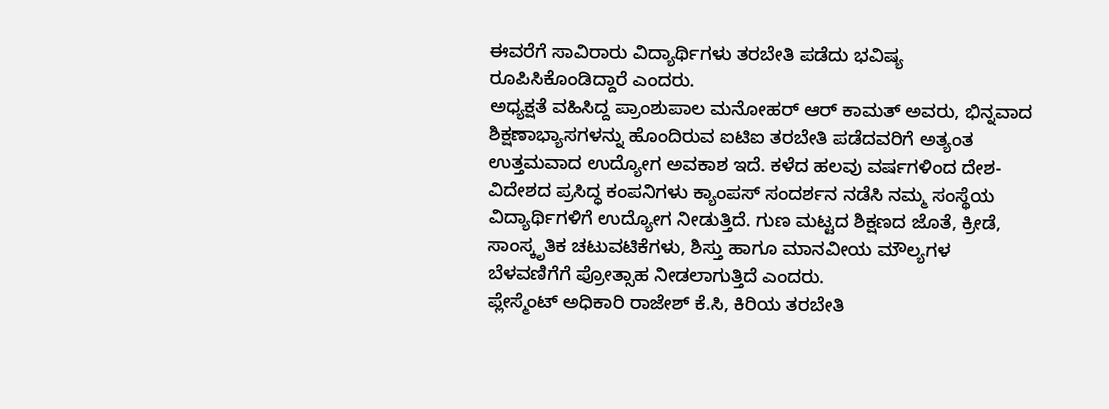ಈವರೆಗೆ ಸಾವಿರಾರು ವಿದ್ಯಾರ್ಥಿಗಳು ತರಬೇತಿ ಪಡೆದು ಭವಿಷ್ಯ ರೂಪಿಸಿಕೊಂಡಿದ್ದಾರೆ ಎಂದರು.
ಅಧ್ಯಕ್ಷತೆ ವಹಿಸಿದ್ದ ಪ್ರಾಂಶುಪಾಲ ಮನೋಹರ್ ಆರ್ ಕಾಮತ್ ಅವರು, ಭಿನ್ನವಾದ ಶಿಕ್ಷಣಾಭ್ಯಾಸಗಳನ್ನು ಹೊಂದಿರುವ ಐಟಿಐ ತರಬೇತಿ ಪಡೆದವರಿಗೆ ಅತ್ಯಂತ ಉತ್ತಮವಾದ ಉದ್ಯೋಗ ಅವಕಾಶ ಇದೆ. ಕಳೆದ ಹಲವು ವರ್ಷಗಳಿಂದ ದೇಶ-ವಿದೇಶದ ಪ್ರಸಿದ್ಧ ಕಂಪನಿಗಳು ಕ್ಯಾಂಪಸ್ ಸಂದರ್ಶನ ನಡೆಸಿ ನಮ್ಮ ಸಂಸ್ಥೆಯ ವಿದ್ಯಾರ್ಥಿಗಳಿಗೆ ಉದ್ಯೋಗ ನೀಡುತ್ತಿದೆ. ಗುಣ ಮಟ್ಟದ ಶಿಕ್ಷಣದ ಜೊತೆ, ಕ್ರೀಡೆ, ಸಾಂಸ್ಕೃತಿಕ ಚಟುವಟಿಕೆಗಳು, ಶಿಸ್ತು ಹಾಗೂ ಮಾನವೀಯ ಮೌಲ್ಯಗಳ ಬೆಳವಣಿಗೆಗೆ ಪ್ರೋತ್ಸಾಹ ನೀಡಲಾಗುತ್ತಿದೆ ಎಂದರು.
ಪ್ಲೇಸ್ಮೆಂಟ್ ಅಧಿಕಾರಿ ರಾಜೇಶ್ ಕೆ.ಸಿ, ಕಿರಿಯ ತರಬೇತಿ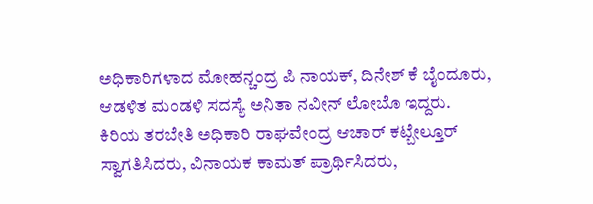ಅಧಿಕಾರಿಗಳಾದ ಮೋಹನ್ಚಂದ್ರ ಪಿ ನಾಯಕ್, ದಿನೇಶ್ ಕೆ ಬೈಂದೂರು, ಆಡಳಿತ ಮಂಡಳಿ ಸದಸ್ಯೆ ಅನಿತಾ ನವೀನ್ ಲೋಬೊ ಇದ್ದರು.
ಕಿರಿಯ ತರಬೇತಿ ಅಧಿಕಾರಿ ರಾಘವೇಂದ್ರ ಆಚಾರ್ ಕಟ್ಬೇಲ್ತೂರ್ ಸ್ವಾಗತಿಸಿದರು, ವಿನಾಯಕ ಕಾಮತ್ ಪ್ರಾರ್ಥಿಸಿದರು,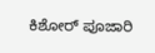ಕಿಶೋರ್ ಪೂಜಾರಿ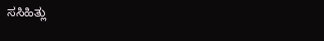ಸಸಿಹಿತ್ಲು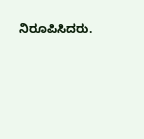ನಿರೂಪಿಸಿದರು.